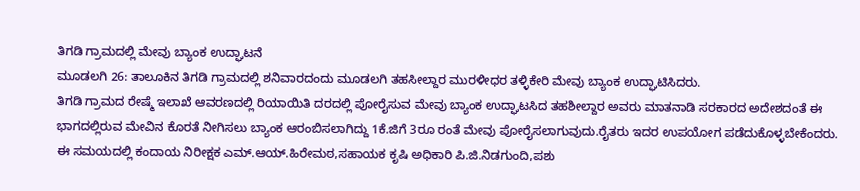ತಿಗಡಿ ಗ್ರಾಮದಲ್ಲಿ ಮೇವು ಬ್ಯಾಂಕ ಉದ್ಘಾಟನೆ
ಮೂಡಲಗಿ 26: ತಾಲೂಕಿನ ತಿಗಡಿ ಗ್ರಾಮದಲ್ಲಿ ಶನಿವಾರದಂದು ಮೂಡಲಗಿ ತಹಸೀಲ್ದಾರ ಮುರಳೀಧರ ತಳ್ಳಿಕೇರಿ ಮೇವು ಬ್ಯಾಂಕ ಉದ್ಘಾಟಿಸಿದರು.
ತಿಗಡಿ ಗ್ರಾಮದ ರೇಷ್ಮೆ ಇಲಾಖೆ ಆವರಣದಲ್ಲಿ ರಿಯಾಯಿತಿ ದರದಲ್ಲಿ ಪೋರೈಸುವ ಮೇವು ಬ್ಯಾಂಕ ಉದ್ಘಾಟಸಿದ ತಹಶೀಲ್ದಾರ ಅವರು ಮಾತನಾಡಿ ಸರಕಾರದ ಅದೇಶದಂತೆ ಈ ಭಾಗದಲ್ಲಿರುವ ಮೇವಿನ ಕೊರತೆ ನೀಗಿಸಲು ಬ್ಯಾಂಕ ಆರಂಬಿಸಲಾಗಿದ್ದು 1ಕೆ.ಜಿಗೆ 3ರೂ ರಂತೆ ಮೇವು ಪೋರೈಸಲಾಗುವುದು.ರೈತರು ಇದರ ಉಪಯೋಗ ಪಡೆದುಕೊಳ್ಳಬೇಕೆಂದರು.
ಈ ಸಮಯದಲ್ಲಿ ಕಂದಾಯ ನಿರೀಕ್ಷಕ ಎಮ್.ಆಯ್.ಹಿರೇಮಠ,ಸಹಾಯಕ ಕೃಷಿ ಅಧಿಕಾರಿ ಪಿ.ಜಿ.ನಿಡಗುಂದಿ,ಪಶು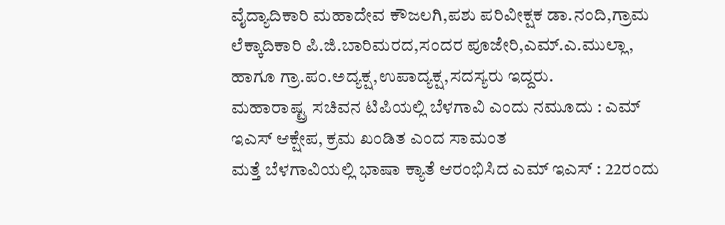ವೈದ್ಯಾದಿಕಾರಿ ಮಹಾದೇವ ಕೌಜಲಗಿ,ಪಶು ಪರಿವೀಕ್ಷಕ ಡಾ.ನಂದಿ,ಗ್ರಾಮ ಲೆಕ್ಕಾದಿಕಾರಿ ಪಿ.ಜಿ.ಬಾರಿಮರದ,ಸಂದರ ಪೂಜೇರಿ,ಎಮ್.ಎ.ಮುಲ್ಲಾ, ಹಾಗೂ ಗ್ರಾ.ಪಂ.ಅದ್ಯಕ್ಷ,ಉಪಾದ್ಯಕ್ಷ,ಸದಸ್ಯರು ಇದ್ದರು.
ಮಹಾರಾಷ್ಟ್ರ ಸಚಿವನ ಟಿಪಿಯಲ್ಲಿ ಬೆಳಗಾವಿ ಎಂದು ನಮೂದು : ಎಮ್ ಇಎಸ್ ಆಕ್ಷೇಪ, ಕ್ರಮ ಖಂಡಿತ ಎಂದ ಸಾಮಂತ
ಮತ್ತೆ ಬೆಳಗಾವಿಯಲ್ಲಿ ಭಾಷಾ ಕ್ಯಾತೆ ಆರಂಭಿಸಿದ ಎಮ್ ಇಎಸ್ : 22ರಂದು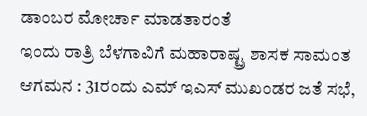ಡಾಂಬರ ಮೋರ್ಚಾ ಮಾಡತಾರಂತೆ
ಇಂದು ರಾತ್ರಿ ಬೆಳಗಾವಿಗೆ ಮಹಾರಾಷ್ಟ್ರ ಶಾಸಕ ಸಾಮಂತ ಆಗಮನ : 31ರಂದು ಎಮ್ ಇಎಸ್ ಮುಖಂಡರ ಜತೆ ಸಭೆ,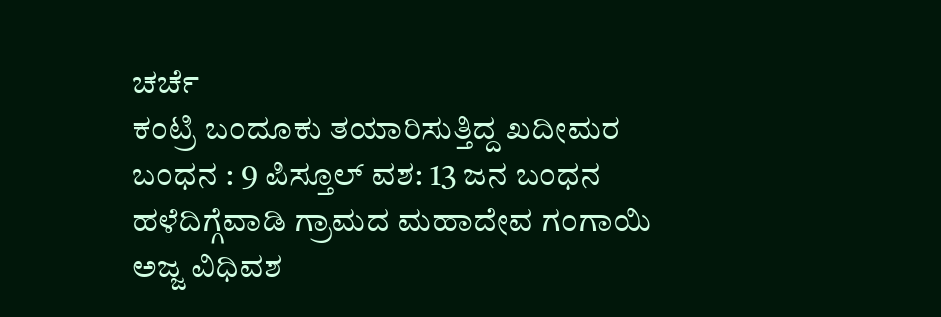ಚರ್ಚೆ
ಕಂಟ್ರಿ ಬಂದೂಕು ತಯಾರಿಸುತ್ತಿದ್ದ ಖದೀಮರ ಬಂಧನ : 9 ಪಿಸ್ತೂಲ್ ವಶ: 13 ಜನ ಬಂಧನ
ಹಳೆದಿಗ್ಗೆವಾಡಿ ಗ್ರಾಮದ ಮಹಾದೇವ ಗಂಗಾಯಿ ಅಜ್ಜ ವಿಧಿವಶ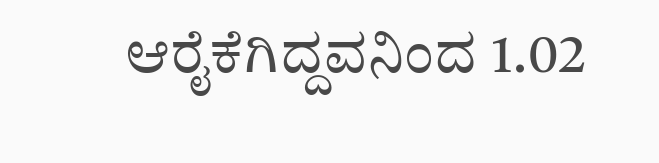ಆರೈಕೆಗಿದ್ದವನಿಂದ 1.02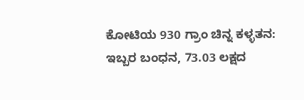ಕೋಟಿಯ 930 ಗ್ರಾಂ ಚಿನ್ನ ಕಳ್ಳತನ: ಇಬ್ಬರ ಬಂಧನ, 73.03 ಲಕ್ಷದ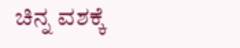ಚಿನ್ನ ವಶಕ್ಕೆ